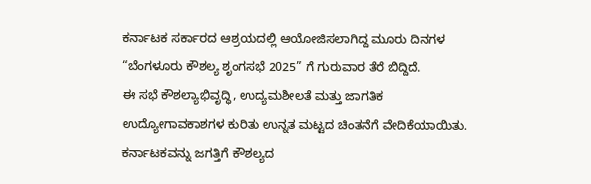ಕರ್ನಾಟಕ ಸರ್ಕಾರದ ಆಶ್ರಯದಲ್ಲಿ ಆಯೋಜಿಸಲಾಗಿದ್ದ ಮೂರು ದಿನಗಳ “ಬೆಂಗಳೂರು ಕೌಶಲ್ಯ ಶೃಂಗಸಭೆ 2025” ಗೆ ಗುರುವಾರ ತೆರೆ ಬಿದ್ದಿದೆ.
ಈ ಸಭೆ ಕೌಶಲ್ಯಾಭಿವೃದ್ಧಿ, ಉದ್ಯಮಶೀಲತೆ ಮತ್ತು ಜಾಗತಿಕ ಉದ್ಯೋಗಾವಕಾಶಗಳ ಕುರಿತು ಉನ್ನತ ಮಟ್ಟದ ಚಿಂತನೆಗೆ ವೇದಿಕೆಯಾಯಿತು. ಕರ್ನಾಟಕವನ್ನು ಜಗತ್ತಿಗೆ ಕೌಶಲ್ಯದ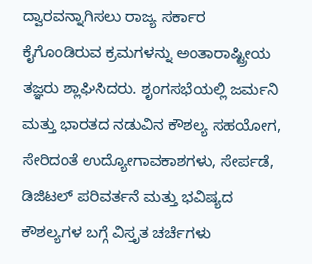ದ್ವಾರವನ್ನಾಗಿಸಲು ರಾಜ್ಯ ಸರ್ಕಾರ ಕೈಗೊಂಡಿರುವ ಕ್ರಮಗಳನ್ನು ಅಂತಾರಾಷ್ಟ್ರೀಯ ತಜ್ಞರು ಶ್ಲಾಘಿಸಿದರು. ಶೃಂಗಸಭೆಯಲ್ಲಿ ಜರ್ಮನಿ ಮತ್ತು ಭಾರತದ ನಡುವಿನ ಕೌಶಲ್ಯ ಸಹಯೋಗ, ಸೇರಿದಂತೆ ಉದ್ಯೋಗಾವಕಾಶಗಳು, ಸೇರ್ಪಡೆ, ಡಿಜಿಟಲ್ ಪರಿವರ್ತನೆ ಮತ್ತು ಭವಿಷ್ಯದ ಕೌಶಲ್ಯಗಳ ಬಗ್ಗೆ ವಿಸ್ತೃತ ಚರ್ಚೆಗಳು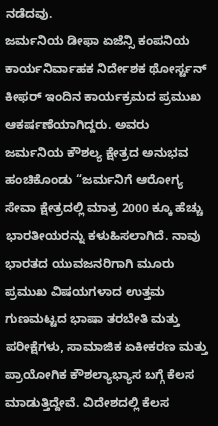ನಡೆದವು.
ಜರ್ಮನಿಯ ಡೀಫಾ ಏಜೆನ್ಸಿ ಕಂಪನಿಯ ಕಾರ್ಯನಿರ್ವಾಹಕ ನಿರ್ದೇಶಕ ಥೋರ್ಸ್ಟನ್ ಕೀಫರ್ ಇಂದಿನ ಕಾರ್ಯಕ್ರಮದ ಪ್ರಮುಖ ಆಕರ್ಷಣೆಯಾಗಿದ್ದರು. ಅವರು ಜರ್ಮನಿಯ ಕೌಶಲ್ಯ ಕ್ಷೇತ್ರದ ಅನುಭವ ಹಂಚಿಕೊಂಡು “ಜರ್ಮನಿಗೆ ಆರೋಗ್ಯ ಸೇವಾ ಕ್ಷೇತ್ರದಲ್ಲಿ ಮಾತ್ರ 2000 ಕ್ಕೂ ಹೆಚ್ಚು ಭಾರತೀಯರನ್ನು ಕಳುಹಿಸಲಾಗಿದೆ. ನಾವು ಭಾರತದ ಯುವಜನರಿಗಾಗಿ ಮೂರು ಪ್ರಮುಖ ವಿಷಯಗಳಾದ ಉತ್ತಮ ಗುಣಮಟ್ಟದ ಭಾಷಾ ತರಬೇತಿ ಮತ್ತು ಪರೀಕ್ಷೆಗಳು, ಸಾಮಾಜಿಕ ಏಕೀಕರಣ ಮತ್ತು ಪ್ರಾಯೋಗಿಕ ಕೌಶಲ್ಯಾಭ್ಯಾಸ ಬಗ್ಗೆ ಕೆಲಸ ಮಾಡುತ್ತಿದ್ದೇವೆ. ವಿದೇಶದಲ್ಲಿ ಕೆಲಸ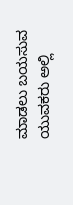ಮಾಡಲು ಬಯಸುವ ಯುವಕರು ಅಲ್ಲಿ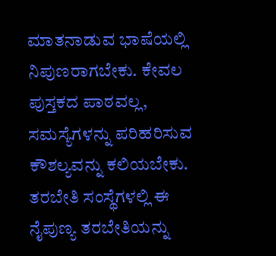ಮಾತನಾಡುವ ಭಾಷೆಯಲ್ಲಿ ನಿಪುಣರಾಗಬೇಕು. ಕೇವಲ ಪುಸ್ತಕದ ಪಾಠವಲ್ಲ, ಸಮಸ್ಯೆಗಳನ್ನು ಪರಿಹರಿಸುವ ಕೌಶಲ್ಯವನ್ನು ಕಲಿಯಬೇಕು. ತರಬೇತಿ ಸಂಸ್ಥೆಗಳಲ್ಲಿ ಈ ನೈಪುಣ್ಯ ತರಬೇತಿಯನ್ನು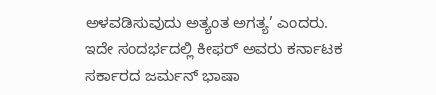ಅಳವಡಿಸುವುದು ಅತ್ಯಂತ ಅಗತ್ಯ’ ಎಂದರು.
ಇದೇ ಸಂದರ್ಭದಲ್ಲಿ ಕೀಫರ್ ಅವರು ಕರ್ನಾಟಕ ಸರ್ಕಾರದ ಜರ್ಮನ್ ಭಾಷಾ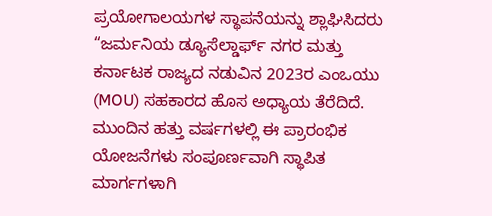ಪ್ರಯೋಗಾಲಯಗಳ ಸ್ಥಾಪನೆಯನ್ನು ಶ್ಲಾಘಿಸಿದರು “ಜರ್ಮನಿಯ ಡ್ಯೂಸೆಲ್ಡಾರ್ಫ್ ನಗರ ಮತ್ತು ಕರ್ನಾಟಕ ರಾಜ್ಯದ ನಡುವಿನ 2023ರ ಎಂಒಯು (MOU) ಸಹಕಾರದ ಹೊಸ ಅಧ್ಯಾಯ ತೆರೆದಿದೆ. ಮುಂದಿನ ಹತ್ತು ವರ್ಷಗಳಲ್ಲಿ ಈ ಪ್ರಾರಂಭಿಕ ಯೋಜನೆಗಳು ಸಂಪೂರ್ಣವಾಗಿ ಸ್ಥಾಪಿತ ಮಾರ್ಗಗಳಾಗಿ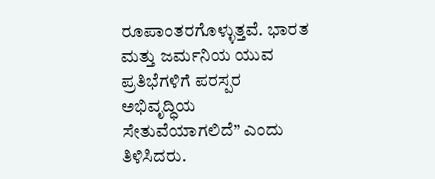ರೂಪಾಂತರಗೊಳ್ಳುತ್ತವೆ. ಭಾರತ ಮತ್ತು ಜರ್ಮನಿಯ ಯುವ ಪ್ರತಿಭೆಗಳಿಗೆ ಪರಸ್ಪರ ಅಭಿವೃದ್ಧಿಯ ಸೇತುವೆಯಾಗಲಿದೆ” ಎಂದು ತಿಳಿಸಿದರು.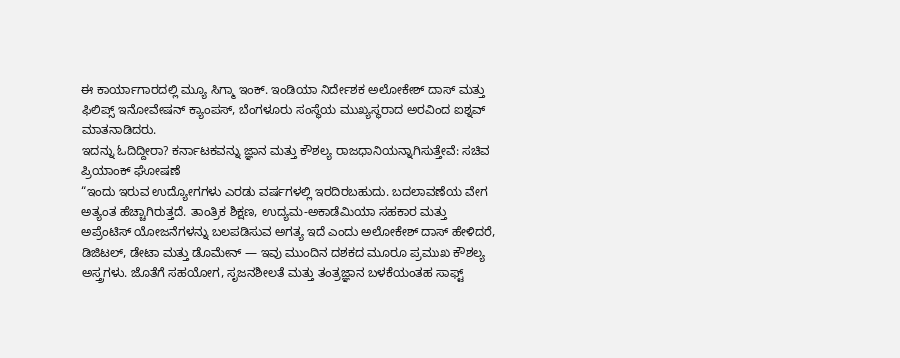ಈ ಕಾರ್ಯಾಗಾರದಲ್ಲಿ ಮ್ಯೂ ಸಿಗ್ಮಾ ಇಂಕ್. ಇಂಡಿಯಾ ನಿರ್ದೇಶಕ ಅಲೋಕೇಶ್ ದಾಸ್ ಮತ್ತು ಫಿಲಿಪ್ಸ್ ಇನೋವೇಷನ್ ಕ್ಯಾಂಪಸ್, ಬೆಂಗಳೂರು ಸಂಸ್ಥೆಯ ಮುಖ್ಯಸ್ಥರಾದ ಅರವಿಂದ ಐಶ್ನವ್ ಮಾತನಾಡಿದರು.
ಇದನ್ನು ಓದಿದ್ದೀರಾ? ಕರ್ನಾಟಕವನ್ನು ಜ್ಞಾನ ಮತ್ತು ಕೌಶಲ್ಯ ರಾಜಧಾನಿಯನ್ನಾಗಿಸುತ್ತೇವೆ: ಸಚಿವ ಪ್ರಿಯಾಂಕ್ ಘೋಷಣೆ
“ಇಂದು ಇರುವ ಉದ್ಯೋಗಗಳು ಎರಡು ವರ್ಷಗಳಲ್ಲಿ ಇರದಿರಬಹುದು. ಬದಲಾವಣೆಯ ವೇಗ ಅತ್ಯಂತ ಹೆಚ್ಚಾಗಿರುತ್ತದೆ. ತಾಂತ್ರಿಕ ಶಿಕ್ಷಣ, ಉದ್ಯಮ-ಅಕಾಡೆಮಿಯಾ ಸಹಕಾರ ಮತ್ತು ಅಪ್ರೆಂಟಿಸ್ ಯೋಜನೆಗಳನ್ನು ಬಲಪಡಿಸುವ ಅಗತ್ಯ ಇದೆ ಎಂದು ಅಲೋಕೇಶ್ ದಾಸ್ ಹೇಳಿದರೆ, ಡಿಜಿಟಲ್, ಡೇಟಾ ಮತ್ತು ಡೊಮೇನ್ — ಇವು ಮುಂದಿನ ದಶಕದ ಮೂರೂ ಪ್ರಮುಖ ಕೌಶಲ್ಯ ಅಸ್ತ್ರಗಳು. ಜೊತೆಗೆ ಸಹಯೋಗ, ಸೃಜನಶೀಲತೆ ಮತ್ತು ತಂತ್ರಜ್ಞಾನ ಬಳಕೆಯಂತಹ ಸಾಫ್ಟ್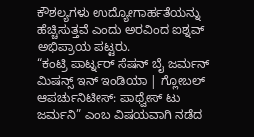ಕೌಶಲ್ಯಗಳು ಉದ್ಯೋಗಾರ್ಹತೆಯನ್ನು ಹೆಚ್ಚಿಸುತ್ತವೆ ಎಂದು ಅರವಿಂದ ಐಶ್ನವ್ ಅಭಿಪ್ರಾಯ ಪಟ್ಟರು.
“ಕಂಟ್ರಿ ಪಾರ್ಟ್ನರ್ ಸೆಷನ್ ಬೈ ಜರ್ಮನ್ ಮಿಷನ್ಸ್ ಇನ್ ಇಂಡಿಯಾ | ಗ್ಲೋಬಲ್ ಆಪರ್ಚುನಿಟೀಸ್: ಪಾಥ್ವೇಸ್ ಟು ಜರ್ಮನಿ” ಎಂಬ ವಿಷಯವಾಗಿ ನಡೆದ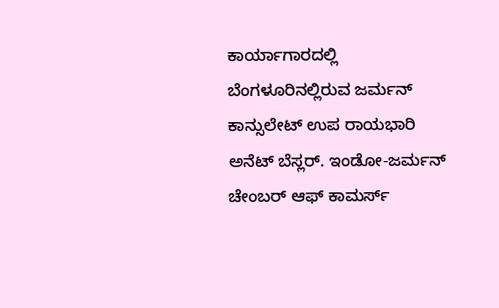ಕಾರ್ಯಾಗಾರದಲ್ಲಿ ಬೆಂಗಳೂರಿನಲ್ಲಿರುವ ಜರ್ಮನ್ ಕಾನ್ಸುಲೇಟ್ ಉಪ ರಾಯಭಾರಿ ಅನೆಟ್ ಬೆಸ್ಲರ್. ಇಂಡೋ-ಜರ್ಮನ್ ಚೇಂಬರ್ ಆಫ್ ಕಾಮರ್ಸ್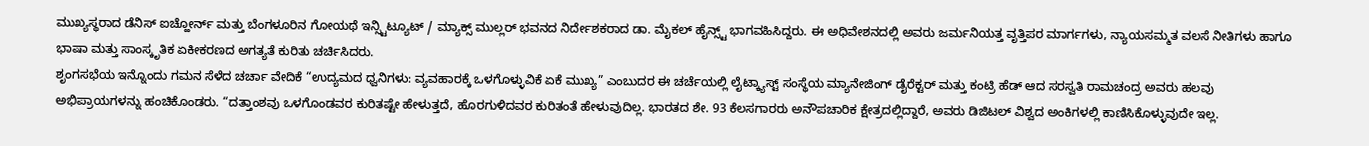ಮುಖ್ಯಸ್ಥರಾದ ಡೆನಿಸ್ ಐಚ್ಹೋರ್ನ್ ಮತ್ತು ಬೆಂಗಳೂರಿನ ಗೋಯಥೆ ಇನ್ಸ್ಟಿಟ್ಯೂಟ್ / ಮ್ಯಾಕ್ಸ್ ಮುಲ್ಲರ್ ಭವನದ ನಿರ್ದೇಶಕರಾದ ಡಾ. ಮೈಕಲ್ ಹೈನ್ಸ್ಟ್ ಭಾಗವಹಿಸಿದ್ದರು. ಈ ಅಧಿವೇಶನದಲ್ಲಿ ಅವರು ಜರ್ಮನಿಯತ್ತ ವೃತ್ತಿಪರ ಮಾರ್ಗಗಳು, ನ್ಯಾಯಸಮ್ಮತ ವಲಸೆ ನೀತಿಗಳು ಹಾಗೂ ಭಾಷಾ ಮತ್ತು ಸಾಂಸ್ಕೃತಿಕ ಏಕೀಕರಣದ ಅಗತ್ಯತೆ ಕುರಿತು ಚರ್ಚಿಸಿದರು.
ಶೃಂಗಸಭೆಯ ಇನ್ನೊಂದು ಗಮನ ಸೆಳೆದ ಚರ್ಚಾ ವೇದಿಕೆ “ಉದ್ಯಮದ ಧ್ವನಿಗಳು: ವ್ಯವಹಾರಕ್ಕೆ ಒಳಗೊಳ್ಳುವಿಕೆ ಏಕೆ ಮುಖ್ಯ” ಎಂಬುದರ ಈ ಚರ್ಚೆಯಲ್ಲಿ ಲೈಟ್ಕ್ಯಾಸ್ಟ್ ಸಂಸ್ಥೆಯ ಮ್ಯಾನೇಜಿಂಗ್ ಡೈರೆಕ್ಟರ್ ಮತ್ತು ಕಂಟ್ರಿ ಹೆಡ್ ಆದ ಸರಸ್ವತಿ ರಾಮಚಂದ್ರ ಅವರು ಹಲವು ಅಭಿಪ್ರಾಯಗಳನ್ನು ಹಂಚಿಕೊಂಡರು. “ದತ್ತಾಂಶವು ಒಳಗೊಂಡವರ ಕುರಿತಷ್ಟೇ ಹೇಳುತ್ತದೆ, ಹೊರಗುಳಿದವರ ಕುರಿತಂತೆ ಹೇಳುವುದಿಲ್ಲ. ಭಾರತದ ಶೇ. 93 ಕೆಲಸಗಾರರು ಅನೌಪಚಾರಿಕ ಕ್ಷೇತ್ರದಲ್ಲಿದ್ದಾರೆ, ಅವರು ಡಿಜಿಟಲ್ ವಿಶ್ವದ ಅಂಕಿಗಳಲ್ಲಿ ಕಾಣಿಸಿಕೊಳ್ಳುವುದೇ ಇಲ್ಲ.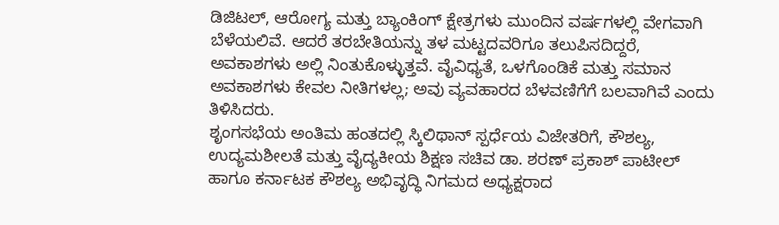ಡಿಜಿಟಲ್, ಆರೋಗ್ಯ ಮತ್ತು ಬ್ಯಾಂಕಿಂಗ್ ಕ್ಷೇತ್ರಗಳು ಮುಂದಿನ ವರ್ಷಗಳಲ್ಲಿ ವೇಗವಾಗಿ ಬೆಳೆಯಲಿವೆ. ಆದರೆ ತರಬೇತಿಯನ್ನು ತಳ ಮಟ್ಟದವರಿಗೂ ತಲುಪಿಸದಿದ್ದರೆ, ಅವಕಾಶಗಳು ಅಲ್ಲಿ ನಿಂತುಕೊಳ್ಳುತ್ತವೆ. ವೈವಿಧ್ಯತೆ, ಒಳಗೊಂಡಿಕೆ ಮತ್ತು ಸಮಾನ ಅವಕಾಶಗಳು ಕೇವಲ ನೀತಿಗಳಲ್ಲ; ಅವು ವ್ಯವಹಾರದ ಬೆಳವಣಿಗೆಗೆ ಬಲವಾಗಿವೆ ಎಂದು ತಿಳಿಸಿದರು.
ಶೃಂಗಸಭೆಯ ಅಂತಿಮ ಹಂತದಲ್ಲಿ ಸ್ಕಿಲಿಥಾನ್ ಸ್ಪರ್ಧೆಯ ವಿಜೇತರಿಗೆ, ಕೌಶಲ್ಯ, ಉದ್ಯಮಶೀಲತೆ ಮತ್ತು ವೈದ್ಯಕೀಯ ಶಿಕ್ಷಣ ಸಚಿವ ಡಾ. ಶರಣ್ ಪ್ರಕಾಶ್ ಪಾಟೀಲ್ ಹಾಗೂ ಕರ್ನಾಟಕ ಕೌಶಲ್ಯ ಅಭಿವೃದ್ಧಿ ನಿಗಮದ ಅಧ್ಯಕ್ಷರಾದ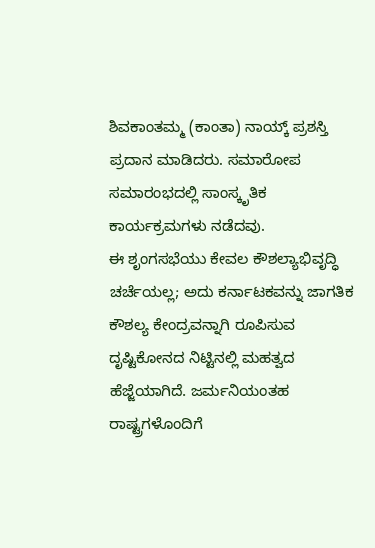ಶಿವಕಾಂತಮ್ಮ (ಕಾಂತಾ) ನಾಯ್ಕ್ ಪ್ರಶಸ್ತಿ ಪ್ರದಾನ ಮಾಡಿದರು. ಸಮಾರೋಪ ಸಮಾರಂಭದಲ್ಲಿ ಸಾಂಸ್ಕೃತಿಕ ಕಾರ್ಯಕ್ರಮಗಳು ನಡೆದವು.
ಈ ಶೃಂಗಸಭೆಯು ಕೇವಲ ಕೌಶಲ್ಯಾಭಿವೃದ್ಧಿ ಚರ್ಚೆಯಲ್ಲ; ಅದು ಕರ್ನಾಟಕವನ್ನು ಜಾಗತಿಕ ಕೌಶಲ್ಯ ಕೇಂದ್ರವನ್ನಾಗಿ ರೂಪಿಸುವ ದೃಷ್ಟಿಕೋನದ ನಿಟ್ಟಿನಲ್ಲಿ ಮಹತ್ವದ ಹೆಜ್ಜೆಯಾಗಿದೆ. ಜರ್ಮನಿಯಂತಹ ರಾಷ್ಟ್ರಗಳೊಂದಿಗೆ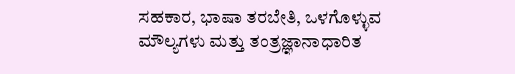ಸಹಕಾರ, ಭಾಷಾ ತರಬೇತಿ, ಒಳಗೊಳ್ಳುವ ಮೌಲ್ಯಗಳು ಮತ್ತು ತಂತ್ರಜ್ಞಾನಾಧಾರಿತ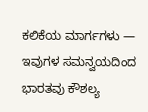ಕಲಿಕೆಯ ಮಾರ್ಗಗಳು — ಇವುಗಳ ಸಮನ್ವಯದಿಂದ ಭಾರತವು ಕೌಶಲ್ಯ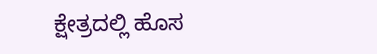ಕ್ಷೇತ್ರದಲ್ಲಿ ಹೊಸ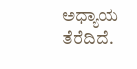ಅಧ್ಯಾಯ ತೆರೆದಿದೆ.